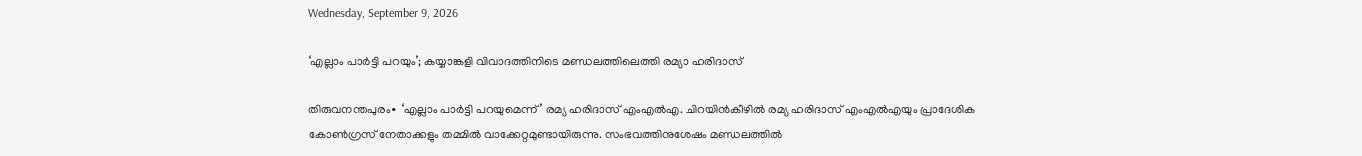Wednesday, September 9, 2026

‘എല്ലാം പാര്‍ട്ടി പറയും’; കയ്യാങ്കളി വിവാദത്തിനിടെ മണ്ഡലത്തിലെത്തി രമ്യാ ഹരിദാസ്

തിരുവനന്തപുരം∙ ‘എല്ലാം പാർട്ടി പറയുമെന്ന്’ രമ്യ ഹരിദാസ് എംഎൽഎ. ചിറയിൻകീഴിൽ രമ്യ ഹരിദാസ് എംഎൽഎയും പ്രാദേശിക കോൺഗ്രസ് നേതാക്കളും തമ്മിൽ വാക്കേറ്റമുണ്ടായിരുന്നു. സംഭവത്തിനുശേഷം മണ്ഡലത്തിൽ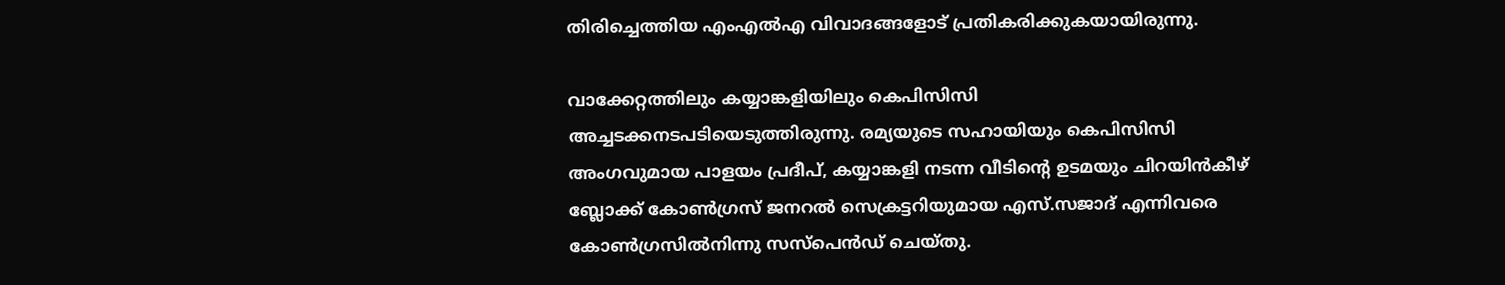തിരിച്ചെത്തിയ എംഎൽഎ വിവാദങ്ങളോട് പ്രതികരിക്കുകയായിരുന്നു.

വാക്കേറ്റത്തിലും കയ്യാങ്കളിയിലും കെപിസിസി അച്ചടക്കനടപടിയെടുത്തിരുന്നു. രമ്യയുടെ സഹായിയും കെപിസിസി അംഗവുമായ പാളയം പ്രദീപ്, കയ്യാങ്കളി നടന്ന വീടിന്റെ ഉടമയും ചിറയിൻകീഴ് ബ്ലോക്ക് കോൺഗ്രസ് ജനറൽ സെക്രട്ടറിയുമായ എസ്.സജാദ് എന്നിവരെ കോൺഗ്രസിൽനിന്നു സസ്പെൻഡ് ചെയ്തു.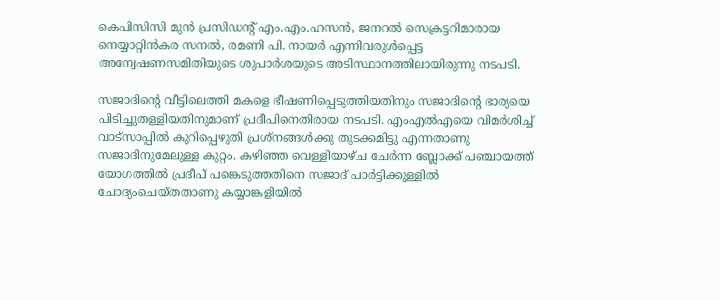കെപിസിസി മുൻ പ്രസിഡന്റ് എം.എം.ഹസൻ, ജനറൽ സെക്രട്ടറിമാരായ നെയ്യാറ്റിൻകര സനൽ, രമണി പി. നായർ എന്നിവരുൾപ്പെട്ട അന്വേഷണസമിതിയുടെ ശുപാർശയുടെ അടിസ്ഥാനത്തിലായിരുന്നു നടപടി.

സജാദിന്റെ വീട്ടിലെത്തി മകളെ ഭീഷണിപ്പെടുത്തിയതിനും സജാദിന്റെ ഭാര്യയെ പിടിച്ചുതള്ളിയതിനുമാണ് പ്രദീപിനെതിരായ നടപടി. എംഎൽഎയെ വിമർശിച്ച് വാട്സാപ്പിൽ കുറിപ്പെഴുതി പ്രശ്നങ്ങൾക്കു തുടക്കമിട്ടു എന്നതാണു സജാദിനുമേലുള്ള കുറ്റം. കഴിഞ്ഞ വെള്ളിയാഴ്ച ചേർന്ന ബ്ലോക്ക് പഞ്ചായത്ത് യോഗത്തിൽ പ്രദീപ് പങ്കെടുത്തതിനെ സജാദ് പാർട്ടിക്കുള്ളിൽ ചോദ്യംചെയ്തതാണു കയ്യാങ്കളിയിൽ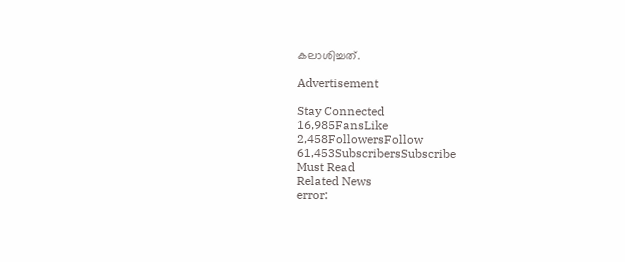കലാശിച്ചത്.

Advertisement

Stay Connected
16,985FansLike
2,458FollowersFollow
61,453SubscribersSubscribe
Must Read
Related News
error: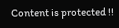Content is protected !!